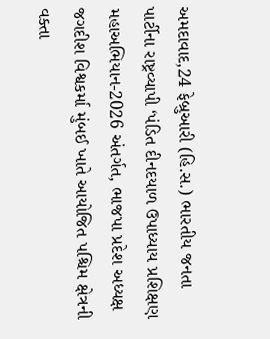અમદાવાદ,24 ફેબ્રુઆરી (હિ.સ.) ભારતીય જનતા પાર્ટીના રાષ્ટ્રવ્યાપી ‘પંડિત દીનદયાળ ઉપાધ્યાય પ્રશિક્ષણ મહાઅભિયાન-2026 અંતર્ગત, ભાજપા પ્રદેશ અધ્યક્ષ જગદીશ વિશ્વકર્મા મુંબઈ ખાતે આયોજિત પશ્ચિમ ક્ષેત્રની વક્તા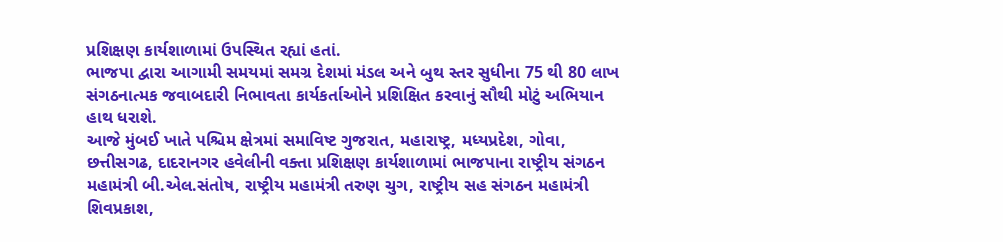પ્રશિક્ષણ કાર્યશાળામાં ઉપસ્થિત રહ્યાં હતાં.
ભાજપા દ્વારા આગામી સમયમાં સમગ્ર દેશમાં મંડલ અને બુથ સ્તર સુધીના 75 થી 80 લાખ સંગઠનાત્મક જવાબદારી નિભાવતા કાર્યકર્તાઓને પ્રશિક્ષિત કરવાનું સૌથી મોટું અભિયાન હાથ ધરાશે.
આજે મુંબઈ ખાતે પશ્ચિમ ક્ષેત્રમાં સમાવિષ્ટ ગુજરાત, મહારાષ્ટ્ર, મધ્યપ્રદેશ, ગોવા, છત્તીસગઢ, દાદરાનગર હવેલીની વક્તા પ્રશિક્ષણ કાર્યશાળામાં ભાજપાના રાષ્ટ્રીય સંગઠન મહામંત્રી બી.એલ.સંતોષ, રાષ્ટ્રીય મહામંત્રી તરુણ ચુગ, રાષ્ટ્રીય સહ સંગઠન મહામંત્રી શિવપ્રકાશ,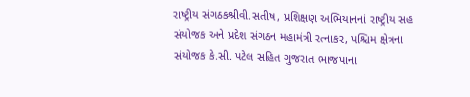રાષ્ટ્રીય સંગઠકશ્રીવી.સતીષ, પ્રશિક્ષણ અભિયાનનાં રાષ્ટ્રીય સહ સંયોજક અને પ્રદેશ સંગઠન મહામંત્રી રત્નાકર, પશ્ચિમ ક્ષેત્રના સંયોજક કે.સી. પટેલ સહિત ગુજરાત ભાજપાના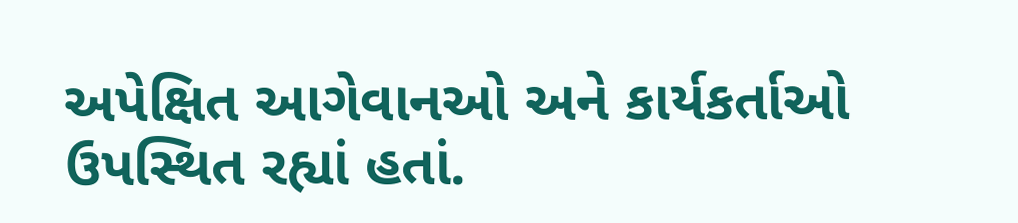અપેક્ષિત આગેવાનઓ અને કાર્યકર્તાઓ ઉપસ્થિત રહ્યાં હતાં.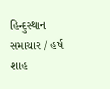હિન્દુસ્થાન સમાચાર / હર્ષ શાહ